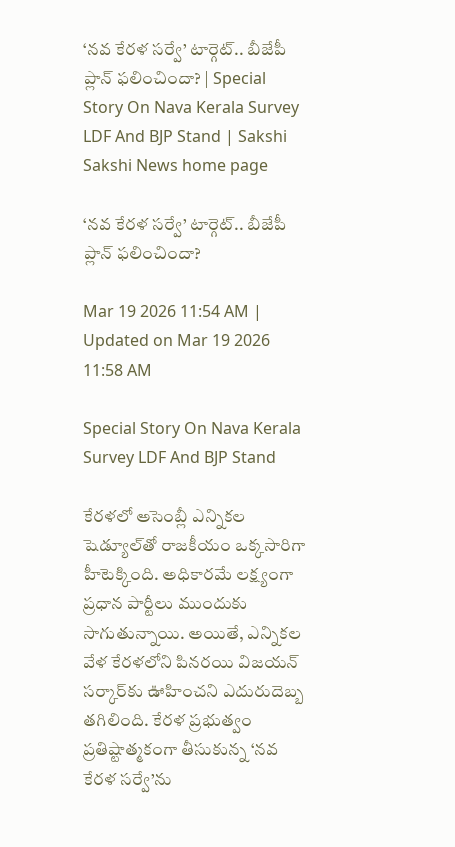‘నవ కేరళ సర్వే’ టార్గెట్‌.. బీజేపీ ప్లాన్‌ ఫలించిందా? | Special Story On Nava Kerala Survey LDF And BJP Stand | Sakshi
Sakshi News home page

‘నవ కేరళ సర్వే’ టార్గెట్‌.. బీజేపీ ప్లాన్‌ ఫలించిందా?

Mar 19 2026 11:54 AM | Updated on Mar 19 2026 11:58 AM

Special Story On Nava Kerala Survey LDF And BJP Stand

కేరళలో అసెంబ్లీ ఎన్నికల షెడ్యూల్‌తో రాజకీయం ఒక్కసారిగా హీటెక్కింది. అధికారమే లక్ష్యంగా ప్రధాన పార్టీలు ముందుకు సాగుతున్నాయి. అయితే, ఎన్నికల వేళ కేరళలోని పినరయి విజయన్‌ సర్కార్‌కు ఊహించని ఎదురుదెబ్బ తగిలింది. కేరళ ప్రభుత్వం ప్రతిష్టాత్మకంగా తీసుకున్న ‘నవ కేరళ సర్వే’ను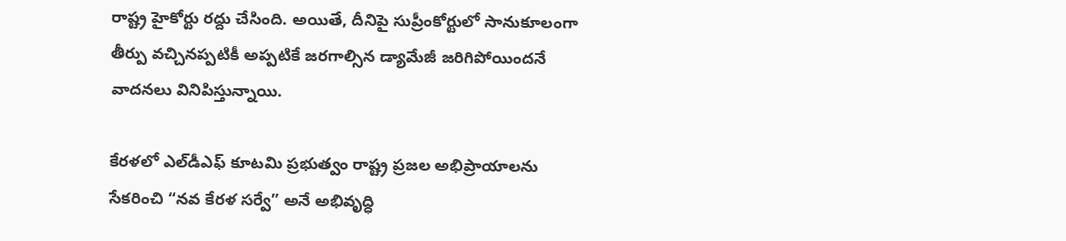రాష్ట్ర హైకోర్టు రద్దు చేసింది. అయితే, దీనిపై సుప్రీంకోర్టులో సానుకూలంగా తీర్పు వచ్చినప్పటికీ అప్పటికే జరగాల్సిన డ్యామేజీ జరిగిపోయిందనే వాదనలు వినిపిస్తున్నాయి.

కేరళలో ఎల్‌డీఎఫ్‌ కూటమి ప్రభుత్వం రాష్ట్ర ప్రజల అభిప్రాయాలను సేకరించి “నవ కేరళ సర్వే” అనే అభివృద్ధి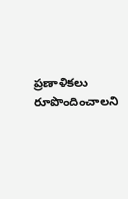ప్రణాళికలు రూపొందించాలని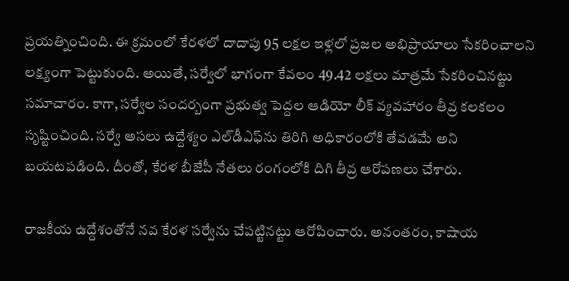ప్రయత్నించింది. ఈ క్రమంలో కేరళలో దాదాపు 95 లక్షల ఇళ్లలో ప్రజల అభిప్రాయాలు సేకరించాలని లక్ష్యంగా పెట్టుకుంది. అయితే, సర్వేలో భాగంగా కేవలం 49.42 లక్షలు మాత్రమే సేకరించినట్టు సమాచారం. కాగా, సర్వేల సందర్బంగా ప్రభుత్వ పెద్దల ఆడియో లీక్‌ వ్యవహారం తీవ్ర కలకలం సృష్టించింది. సర్వే అసలు ఉద్దేశ్యం ఎల్‌డీఎఫ్‌ను తిరిగి అధికారంలోకి తేవడమే అని బయటపడింది. దీంతో, కేరళ బీజేపీ నేతలు రంగంలోకి దిగి తీవ్ర ఆరోపణలు చేశారు.

రాజకీయ ఉద్దేశంతోనే నవ కేరళ సర్వేను చేపట్టినట్టు ఆరోపించారు. అనంతరం, కాషాయ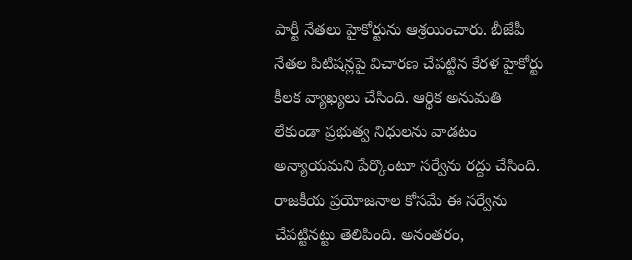పార్టీ నేతలు హైకోర్టును ఆశ్రయించారు. బీజేపీ నేతల పిటిషన్లపై విచారణ చేపట్టిన కేరళ హైకోర్టు కీలక వ్యాఖ్యలు చేసింది. ఆర్థిక అనుమతి లేకుండా ప్రభుత్వ నిధులను వాడటం అన్యాయమని పేర్కొంటూ సర్వేను రద్దు చేసింది. రాజకీయ ప్రయోజనాల కోసమే ఈ సర్వేను చేపట్టినట్టు తెలిపింది. అనంతరం,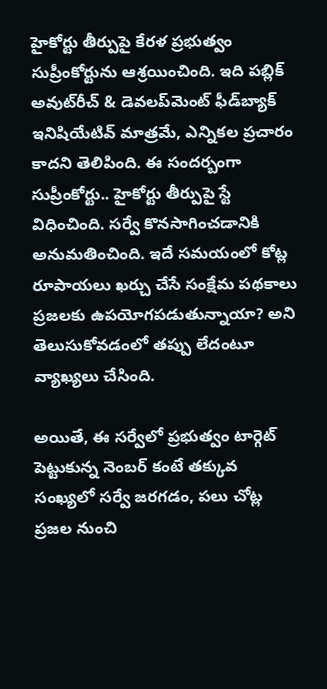హైకోర్టు తీర్పుపై కేరళ ప్రభుత్వం సుప్రీంకోర్టును ఆశ్రయించింది. ఇది పబ్లిక్ అవుట్‌రీచ్ & డెవలప్‌మెంట్ ఫీడ్‌బ్యాక్ ఇనిషియేటివ్ మాత్రమే, ఎన్నికల ప్రచారం కాదని తెలిపింది. ఈ సందర్బంగా సుప్రీంకోర్టు.. హైకోర్టు తీర్పుపై స్టే విధించింది. సర్వే కొనసాగించడానికి అనుమతించింది. ఇదే సమయంలో కోట్ల రూపాయలు ఖర్చు చేసే సంక్షేమ పథకాలు ప్రజలకు ఉపయోగపడుతున్నాయా? అని తెలుసుకోవడంలో తప్పు లేదంటూ వ్యాఖ్యలు చేసింది.

అయితే, ఈ సర్వేలో ప్రభుత్వం టార్గెట్‌ పెట్టుకున్న నెంబర్‌ కంటే తక్కువ సంఖ్యలో సర్వే జరగడం, పలు చోట్ల ప్రజల నుంచి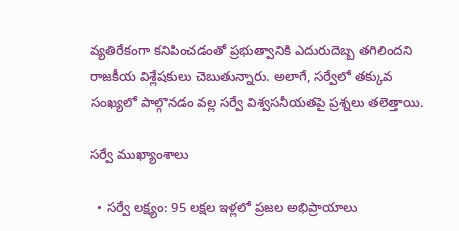వ్యతిరేకంగా కనిపించడంతో ప్రభుత్వానికి ఎదురుదెబ్బ తగిలిందని రాజకీయ విశ్లేషకులు చెబుతున్నారు. అలాగే, సర్వేలో తక్కువ సంఖ్యలో పాల్గొనడం వల్ల సర్వే విశ్వసనీయతపై ప్రశ్నలు తలెత్తాయి.

సర్వే ముఖ్యాంశాలు

  • సర్వే లక్ష్యం: 95 లక్షల ఇళ్లలో ప్రజల అభిప్రాయాలు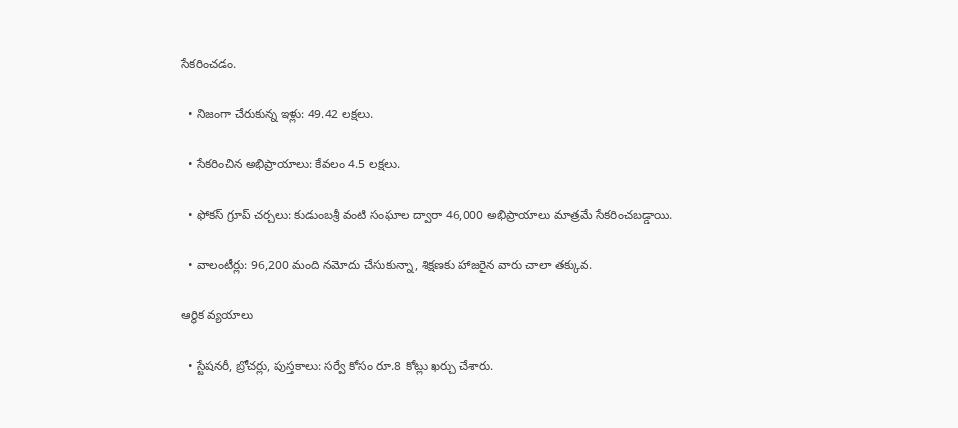సేకరించడం.

  • నిజంగా చేరుకున్న ఇళ్లు: 49.42 లక్షలు.

  • సేకరించిన అభిప్రాయాలు: కేవలం 4.5 లక్షలు.

  • ఫోకస్ గ్రూప్ చర్చలు: కుడుంబశ్రీ వంటి సంఘాల ద్వారా 46,000 అభిప్రాయాలు మాత్రమే సేకరించబడ్డాయి.

  • వాలంటీర్లు: 96,200 మంది నమోదు చేసుకున్నా, శిక్షణకు హాజరైన వారు చాలా తక్కువ.

ఆర్థిక వ్యయాలు

  • స్టేషనరీ, బ్రోచర్లు, పుస్తకాలు: సర్వే కోసం రూ.8 కోట్లు ఖర్చు చేశారు.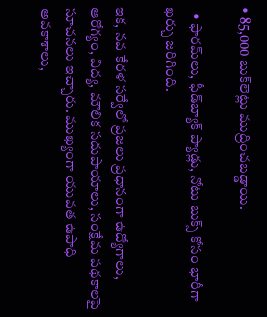• 85,000 బుక్‌లెట్లు ముద్రించబడ్డాయి.

  • ఫారమ్‌లు, ఫీడ్‌బ్యాక్ ప్యాడ్లు, నోటు బుక్స్ కోసం భారీగా ఖర్చు జరిగింది.

ఇక, నవ కేరళ సర్వేలో ప్రజలు ప్రధానంగా ఉద్యోగాలు, ఆరోగ్యం, విద్య, మౌలిక సదుపాయాలు, సంక్షేమ పథకాలపై సూచనలు ఇచ్చారు. ముఖ్యంగా యువత ఉపాధి అవకాశాలు,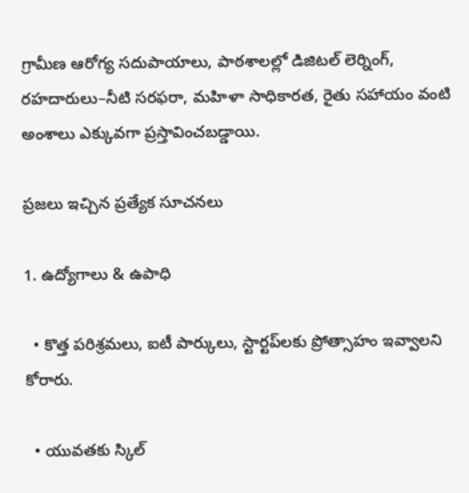గ్రామీణ ఆరోగ్య సదుపాయాలు, పాఠశాలల్లో డిజిటల్ లెర్నింగ్, రహదారులు–నీటి సరఫరా, మహిళా సాధికారత, రైతు సహాయం వంటి అంశాలు ఎక్కువగా ప్రస్తావించబడ్డాయి.

ప్రజలు ఇచ్చిన ప్రత్యేక సూచనలు

1. ఉద్యోగాలు & ఉపాధి

  • కొత్త పరిశ్రమలు, ఐటీ పార్కులు, స్టార్టప్‌లకు ప్రోత్సాహం ఇవ్వాలని కోరారు.

  • యువతకు స్కిల్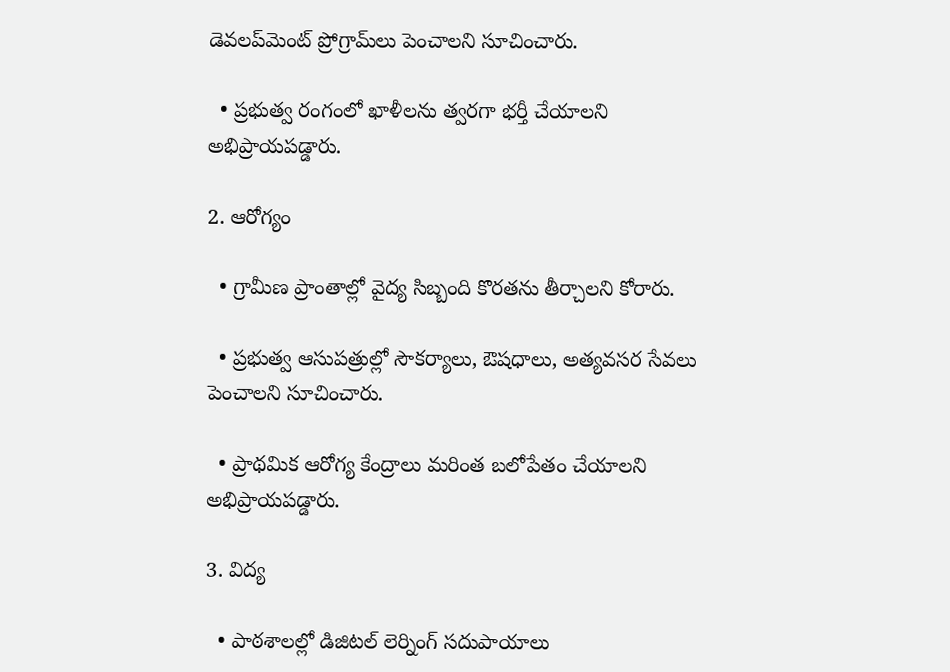డెవలప్‌మెంట్ ప్రోగ్రామ్‌లు పెంచాలని సూచించారు.

  • ప్రభుత్వ రంగంలో ఖాళీలను త్వరగా భర్తీ చేయాలని అభిప్రాయపడ్డారు.

2. ఆరోగ్యం

  • గ్రామీణ ప్రాంతాల్లో వైద్య సిబ్బంది కొరతను తీర్చాలని కోరారు.

  • ప్రభుత్వ ఆసుపత్రుల్లో సౌకర్యాలు, ఔషధాలు, అత్యవసర సేవలు పెంచాలని సూచించారు.

  • ప్రాథమిక ఆరోగ్య కేంద్రాలు మరింత బలోపేతం చేయాలని అభిప్రాయపడ్డారు.

3. విద్య

  • పాఠశాలల్లో డిజిటల్ లెర్నింగ్ సదుపాయాలు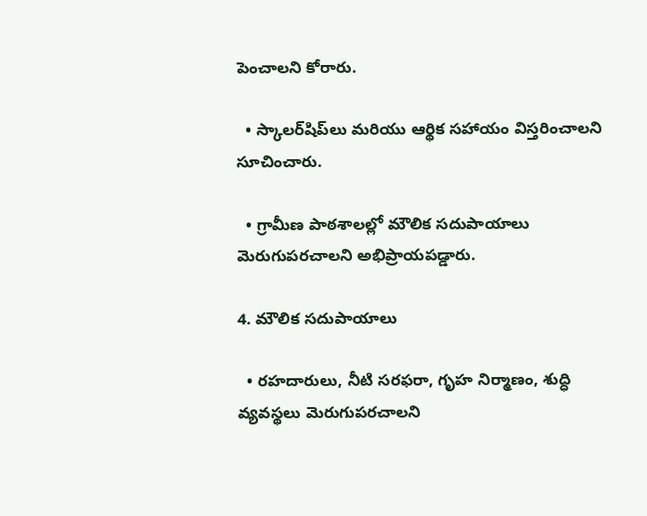పెంచాలని కోరారు.

  • స్కాలర్‌షిప్‌లు మరియు ఆర్థిక సహాయం విస్తరించాలని సూచించారు.

  • గ్రామీణ పాఠశాలల్లో మౌలిక సదుపాయాలు మెరుగుపరచాలని అభిప్రాయపడ్డారు.

4. మౌలిక సదుపాయాలు

  • రహదారులు, నీటి సరఫరా, గృహ నిర్మాణం, శుద్ధి వ్యవస్థలు మెరుగుపరచాలని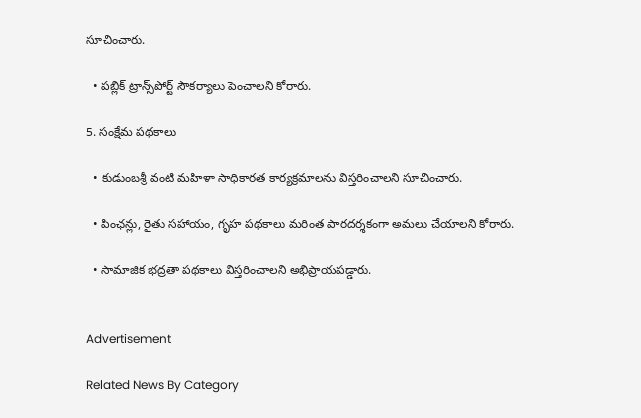సూచించారు.

  • పబ్లిక్ ట్రాన్స్‌పోర్ట్ సౌకర్యాలు పెంచాలని కోరారు.

5. సంక్షేమ పథకాలు

  • కుడుంబశ్రీ వంటి మహిళా సాధికారత కార్యక్రమాలను విస్తరించాలని సూచించారు.

  • పింఛన్లు, రైతు సహాయం, గృహ పథకాలు మరింత పారదర్శకంగా అమలు చేయాలని కోరారు.

  • సామాజిక భద్రతా పథకాలు విస్తరించాలని అభిప్రాయపడ్డారు.


Advertisement

Related News By Category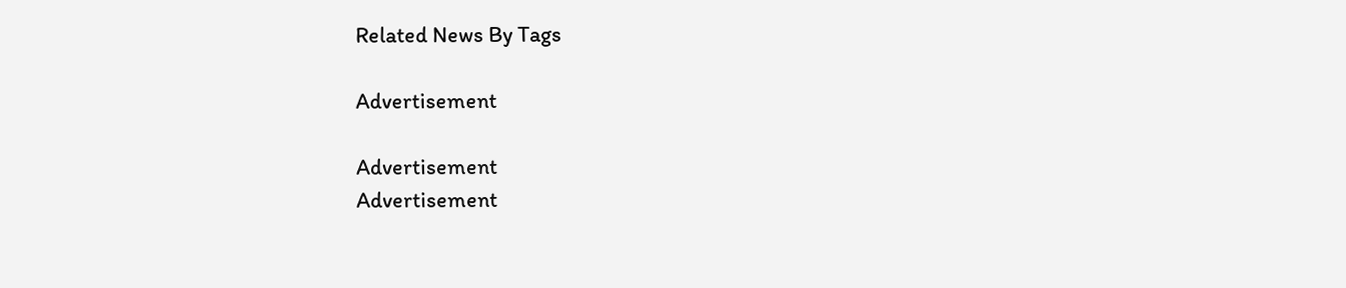Related News By Tags

Advertisement

Advertisement
Advertisement